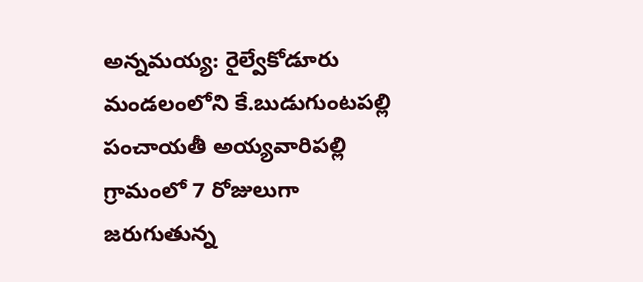అన్నమయ్య: రైల్వేకోడూరు మండలంలోని కే.బుడుగుంటపల్లి పంచాయతీ అయ్యవారిపల్లి గ్రామంలో 7 రోజులుగా జరుగుతున్న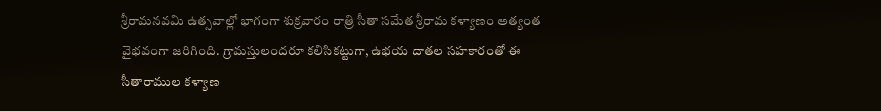శ్రీరామనవమి ఉత్సవాల్లో భాగంగా శుక్రవారం రాత్రి సీతా సమేత శ్రీరామ కళ్యాణం అత్యంత వైభవంగా జరిగింది. గ్రామస్తులందరూ కలిసికట్టుగా, ఉభయ దాతల సహకారంతో ఈ సీతారాముల కళ్యాణ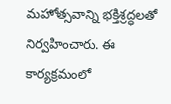మహోత్సవాన్ని భక్తిశ్రద్ధలతో నిర్వహించారు. ఈ కార్యక్రమంలో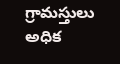గ్రామస్తులు అధిక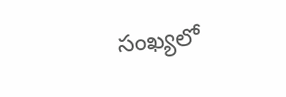సంఖ్యలో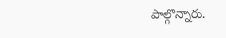పాల్గొన్నారు.